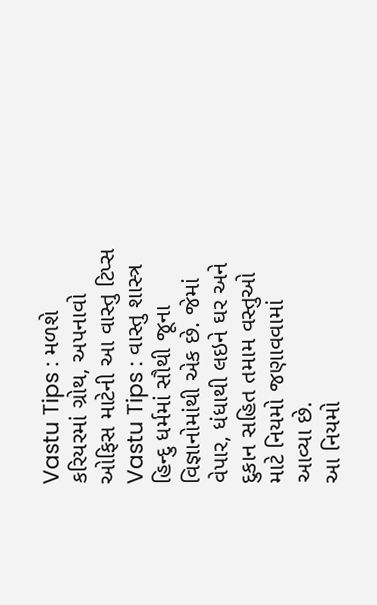Vastu Tips : મળશે કરિયરમાં ગ્રોથ, અપનાવો ઓફિસ માટેની આ વાસ્તુ ટિપ્સ
Vastu Tips : વાસ્તુ શાસ્ત્ર હિન્દુ ધર્મમાં સૌથી જૂના વિજ્ઞાનોમાંથી એક છે. જેમાં વેપાર, ધંધાથી લઇને ઘર અને દુકાન સહિત તમામ વસ્તુઓ માટે નિયમો જણાવવામાં આવ્યા છે.
આ નિયમો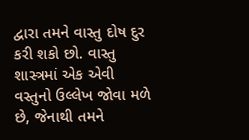દ્વારા તમને વાસ્તુ દોષ દુર કરી શકો છો. વાસ્તુ શાસ્ત્રમાં એક એવી વસ્તુનો ઉલ્લેખ જોવા મળે છે, જેનાથી તમને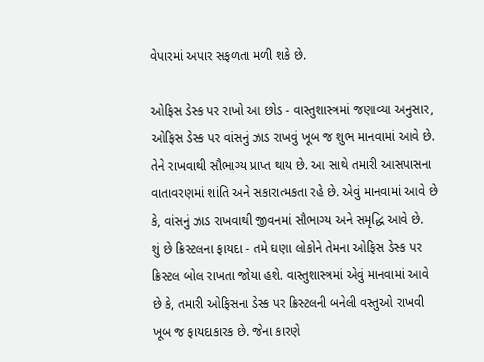વેપારમાં અપાર સફળતા મળી શકે છે.

ઓફિસ ડેસ્ક પર રાખો આ છોડ - વાસ્તુશાસ્ત્રમાં જણાવ્યા અનુસાર, ઓફિસ ડેસ્ક પર વાંસનું ઝાડ રાખવું ખૂબ જ શુભ માનવામાં આવે છે. તેને રાખવાથી સૌભાગ્ય પ્રાપ્ત થાય છે. આ સાથે તમારી આસપાસના વાતાવરણમાં શાંતિ અને સકારાત્મકતા રહે છે. એવું માનવામાં આવે છે કે, વાંસનું ઝાડ રાખવાથી જીવનમાં સૌભાગ્ય અને સમૃદ્ધિ આવે છે.
શું છે ક્રિસ્ટલના ફાયદા - તમે ઘણા લોકોને તેમના ઓફિસ ડેસ્ક પર ક્રિસ્ટલ બોલ રાખતા જોયા હશે. વાસ્તુશાસ્ત્રમાં એવું માનવામાં આવે છે કે, તમારી ઓફિસના ડેસ્ક પર ક્રિસ્ટલની બનેલી વસ્તુઓ રાખવી ખૂબ જ ફાયદાકારક છે. જેના કારણે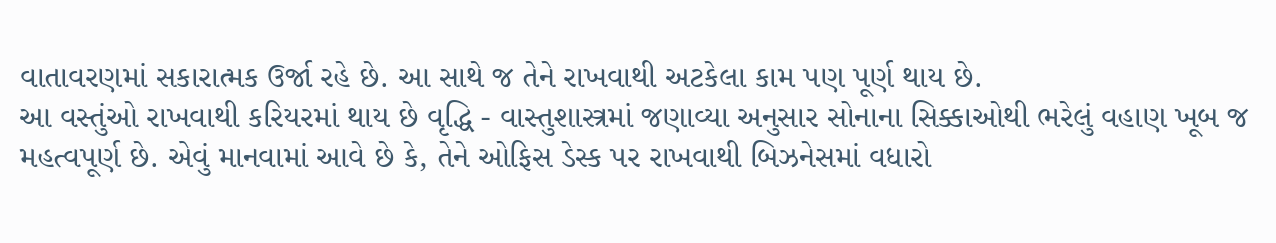વાતાવરણમાં સકારાત્મક ઉર્જા રહે છે. આ સાથે જ તેને રાખવાથી અટકેલા કામ પણ પૂર્ણ થાય છે.
આ વસ્તુંઓ રાખવાથી કરિયરમાં થાય છે વૃદ્ધિ - વાસ્તુશાસ્ત્રમાં જણાવ્યા અનુસાર સોનાના સિક્કાઓથી ભરેલું વહાણ ખૂબ જ મહત્વપૂર્ણ છે. એવું માનવામાં આવે છે કે, તેને ઓફિસ ડેસ્ક પર રાખવાથી બિઝનેસમાં વધારો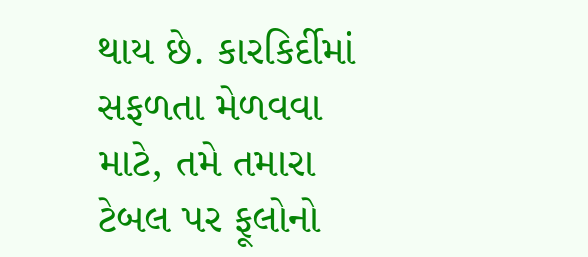થાય છે. કારકિર્દીમાં સફળતા મેળવવા માટે, તમે તમારા ટેબલ પર ફૂલોનો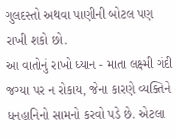ગુલદસ્તો અથવા પાણીની બોટલ પણ રાખી શકો છો.
આ વાતોનું રાખો ધ્યાન - માતા લક્ષ્મી ગંદી જગ્યા પર ન રોકાય, જેના કારણે વ્યક્તિને ધનહાનિનો સામનો કરવો પડે છે. એટલા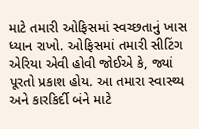માટે તમારી ઓફિસમાં સ્વચ્છતાનું ખાસ ધ્યાન રાખો. ઓફિસમાં તમારી સીટિંગ એરિયા એવી હોવી જોઈએ કે, જ્યાં પૂરતો પ્રકાશ હોય. આ તમારા સ્વાસ્થ્ય અને કારકિર્દી બંને માટે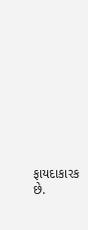ફાયદાકારક છે.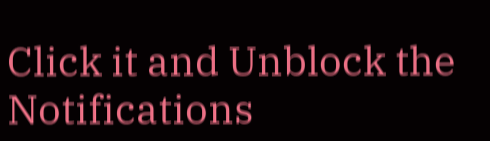Click it and Unblock the Notifications